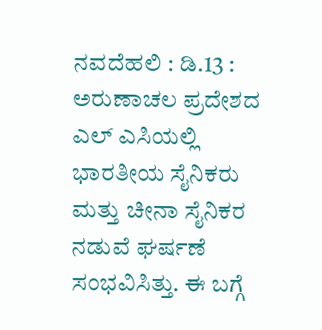ನವದೆಹಲಿ : ಡಿ.13 : ಅರುಣಾಚಲ ಪ್ರದೇಶದ ಎಲ್ ಎಸಿಯಲ್ಲಿ ಭಾರತೀಯ ಸೈನಿಕರು ಮತ್ತು ಚೀನಾ ಸೈನಿಕರ ನಡುವೆ ಘರ್ಷಣೆ ಸಂಭವಿಸಿತ್ತು. ಈ ಬಗ್ಗೆ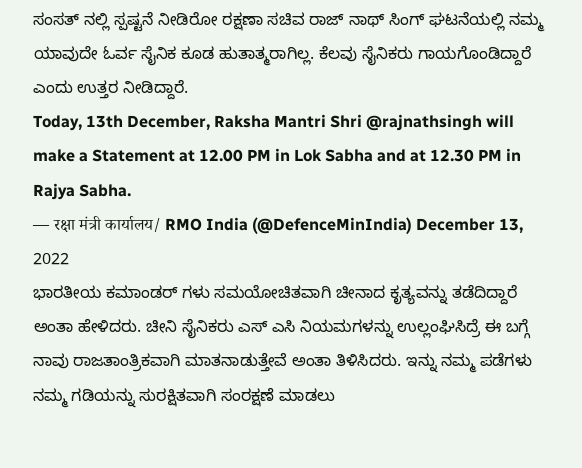ಸಂಸತ್ ನಲ್ಲಿ ಸ್ಪಷ್ಟನೆ ನೀಡಿರೋ ರಕ್ಷಣಾ ಸಚಿವ ರಾಜ್ ನಾಥ್ ಸಿಂಗ್ ಘಟನೆಯಲ್ಲಿ ನಮ್ಮ ಯಾವುದೇ ಓರ್ವ ಸೈನಿಕ ಕೂಡ ಹುತಾತ್ಮರಾಗಿಲ್ಲ. ಕೆಲವು ಸೈನಿಕರು ಗಾಯಗೊಂಡಿದ್ದಾರೆ ಎಂದು ಉತ್ತರ ನೀಡಿದ್ದಾರೆ.
Today, 13th December, Raksha Mantri Shri @rajnathsingh will make a Statement at 12.00 PM in Lok Sabha and at 12.30 PM in Rajya Sabha.
— रक्षा मंत्री कार्यालय/ RMO India (@DefenceMinIndia) December 13, 2022
ಭಾರತೀಯ ಕಮಾಂಡರ್ ಗಳು ಸಮಯೋಚಿತವಾಗಿ ಚೀನಾದ ಕೃತ್ಯವನ್ನು ತಡೆದಿದ್ದಾರೆ ಅಂತಾ ಹೇಳಿದರು. ಚೀನಿ ಸೈನಿಕರು ಎಸ್ ಎಸಿ ನಿಯಮಗಳನ್ನು ಉಲ್ಲಂಘಿಸಿದ್ರೆ ಈ ಬಗ್ಗೆ ನಾವು ರಾಜತಾಂತ್ರಿಕವಾಗಿ ಮಾತನಾಡುತ್ತೇವೆ ಅಂತಾ ತಿಳಿಸಿದರು. ಇನ್ನು ನಮ್ಮ ಪಡೆಗಳು ನಮ್ಮ ಗಡಿಯನ್ನು ಸುರಕ್ಷಿತವಾಗಿ ಸಂರಕ್ಷಣೆ ಮಾಡಲು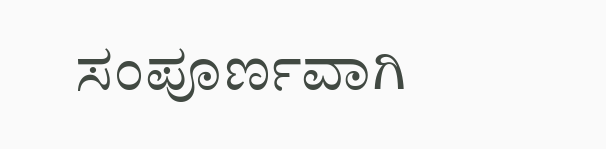ಸಂಪೂರ್ಣವಾಗಿ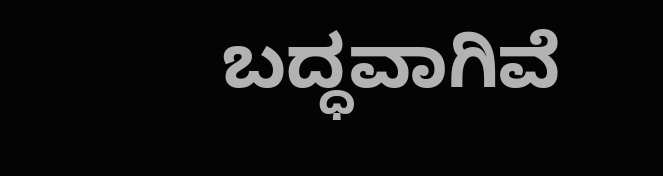ಬದ್ಧವಾಗಿವೆ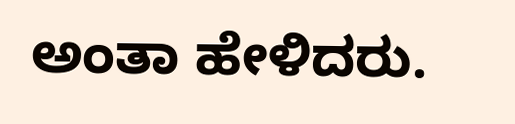ಅಂತಾ ಹೇಳಿದರು.